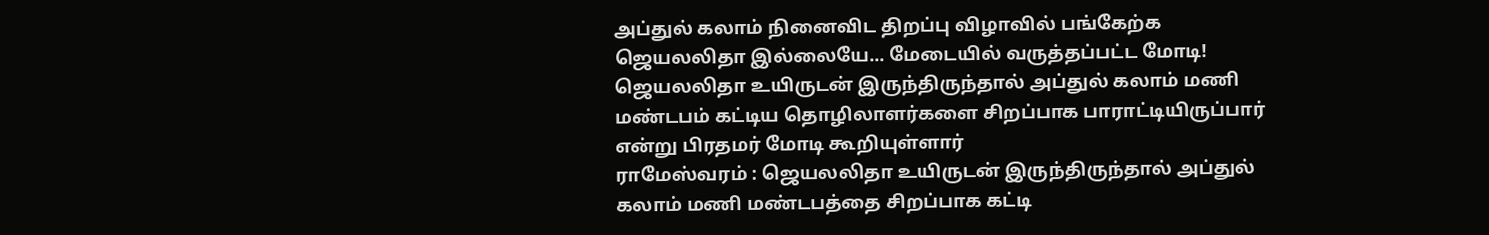அப்துல் கலாம் நினைவிட திறப்பு விழாவில் பங்கேற்க ஜெயலலிதா இல்லையே... மேடையில் வருத்தப்பட்ட மோடி!
ஜெயலலிதா உயிருடன் இருந்திருந்தால் அப்துல் கலாம் மணி மண்டபம் கட்டிய தொழிலாளர்களை சிறப்பாக பாராட்டியிருப்பார் என்று பிரதமர் மோடி கூறியுள்ளார்
ராமேஸ்வரம் : ஜெயலலிதா உயிருடன் இருந்திருந்தால் அப்துல் கலாம் மணி மண்டபத்தை சிறப்பாக கட்டி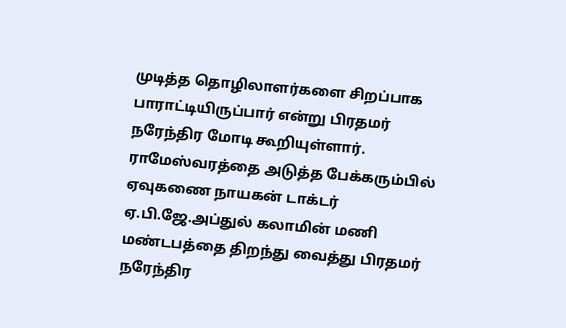முடித்த தொழிலாளர்களை சிறப்பாக பாராட்டியிருப்பார் என்று பிரதமர் நரேந்திர மோடி கூறியுள்ளார்.
ராமேஸ்வரத்தை அடுத்த பேக்கரும்பில் ஏவுகணை நாயகன் டாக்டர் ஏ.பி.ஜே.அப்துல் கலாமின் மணி மண்டபத்தை திறந்து வைத்து பிரதமர் நரேந்திர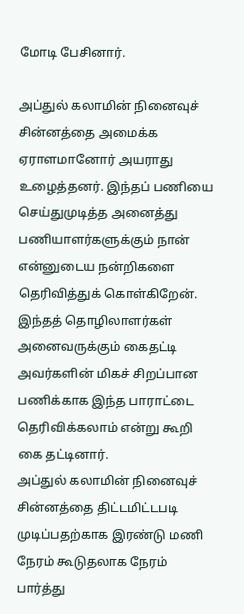மோடி பேசினார்.

அப்துல் கலாமின் நினைவுச் சின்னத்தை அமைக்க ஏராளமானோர் அயராது உழைத்தனர். இந்தப் பணியை செய்துமுடித்த அனைத்து பணியாளர்களுக்கும் நான் என்னுடைய நன்றிகளை தெரிவித்துக் கொள்கிறேன். இந்தத் தொழிலாளர்கள் அனைவருக்கும் கைதட்டி அவர்களின் மிகச் சிறப்பான பணிக்காக இந்த பாராட்டை தெரிவிக்கலாம் என்று கூறி கை தட்டினார்.
அப்துல் கலாமின் நினைவுச் சின்னத்தை திட்டமிட்டபடி முடிப்பதற்காக இரண்டு மணி நேரம் கூடுதலாக நேரம் பார்த்து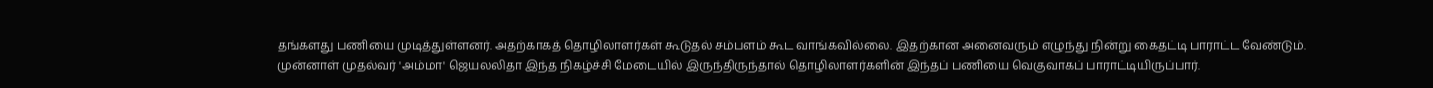தங்களது பணியை முடித்துள்ளனர். அதற்காகத் தொழிலாளர்கள் கூடுதல் சம்பளம் கூட வாங்கவில்லை. இதற்கான அனைவரும் எழுந்து நின்று கைதட்டி பாராட்ட வேண்டும்.
முன்னாள் முதல்வர் 'அம்மா' ஜெயலலிதா இந்த நிகழ்ச்சி மேடையில் இருந்திருந்தால் தொழிலாளர்களின் இந்தப் பணியை வெகுவாகப் பாராட்டியிருப்பார்.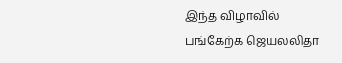இந்த விழாவில் பங்கேற்க ஜெயலலிதா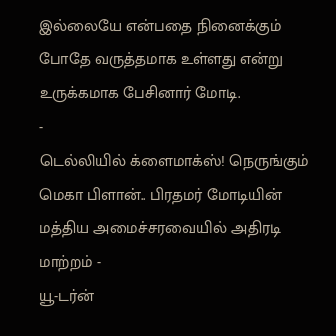இல்லையே என்பதை நினைக்கும் போதே வருத்தமாக உள்ளது என்று உருக்கமாக பேசினார் மோடி.
-
டெல்லியில் க்ளைமாக்ஸ்! நெருங்கும் மெகா பிளான்.. பிரதமர் மோடியின் மத்திய அமைச்சரவையில் அதிரடி மாற்றம் -
யூ-டர்ன்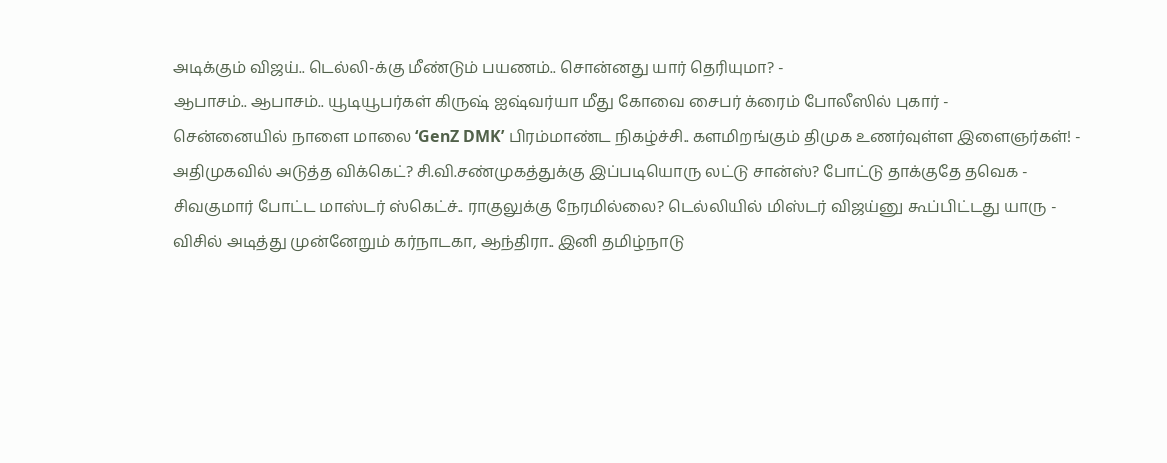அடிக்கும் விஜய்.. டெல்லி-க்கு மீண்டும் பயணம்.. சொன்னது யார் தெரியுமா? -
ஆபாசம்.. ஆபாசம்.. யூடியூபர்கள் கிருஷ் ஐஷ்வர்யா மீது கோவை சைபர் க்ரைம் போலீஸில் புகார் -
சென்னையில் நாளை மாலை ‘GenZ DMK’ பிரம்மாண்ட நிகழ்ச்சி.. களமிறங்கும் திமுக உணர்வுள்ள இளைஞர்கள்! -
அதிமுகவில் அடுத்த விக்கெட்? சி.வி.சண்முகத்துக்கு இப்படியொரு லட்டு சான்ஸ்? போட்டு தாக்குதே தவெக -
சிவகுமார் போட்ட மாஸ்டர் ஸ்கெட்ச்.. ராகுலுக்கு நேரமில்லை? டெல்லியில் மிஸ்டர் விஜய்னு கூப்பிட்டது யாரு -
விசில் அடித்து முன்னேறும் கர்நாடகா, ஆந்திரா.. இனி தமிழ்நாடு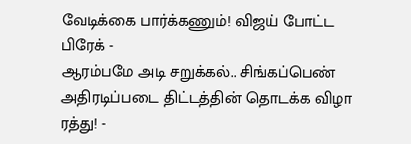வேடிக்கை பார்க்கணும்! விஜய் போட்ட பிரேக் -
ஆரம்பமே அடி சறுக்கல்.. சிங்கப்பெண் அதிரடிப்படை திட்டத்தின் தொடக்க விழா ரத்து! -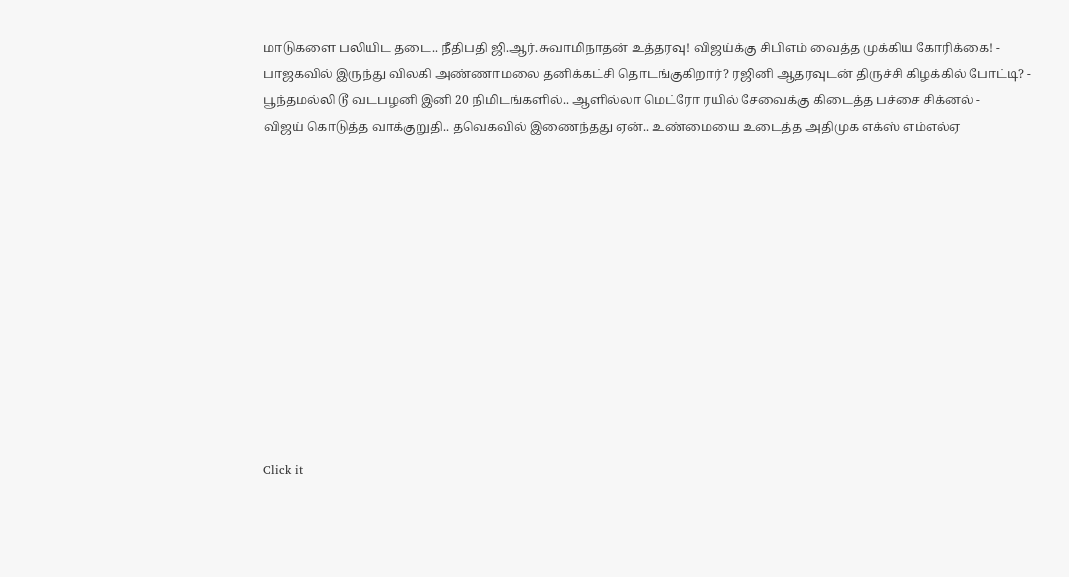மாடுகளை பலியிட தடை.. நீதிபதி ஜி.ஆர்.சுவாமிநாதன் உத்தரவு! விஜய்க்கு சிபிஎம் வைத்த முக்கிய கோரிக்கை! -
பாஜகவில் இருந்து விலகி அண்ணாமலை தனிக்கட்சி தொடங்குகிறார்? ரஜினி ஆதரவுடன் திருச்சி கிழக்கில் போட்டி? -
பூந்தமல்லி டூ வடபழனி இனி 20 நிமிடங்களில்.. ஆளில்லா மெட்ரோ ரயில் சேவைக்கு கிடைத்த பச்சை சிக்னல் -
விஜய் கொடுத்த வாக்குறுதி.. தவெகவில் இணைந்தது ஏன்.. உண்மையை உடைத்த அதிமுக எக்ஸ் எம்எல்ஏ












Click it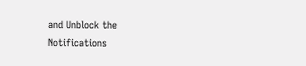and Unblock the Notifications